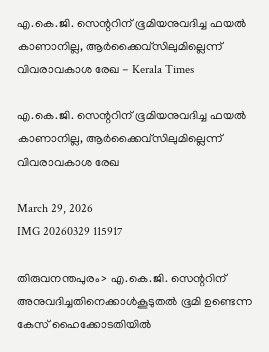എ.കെ.ജി. സെന്ററിന് ഭൂമിയനുവദിച്ച ഫയൽ കാണാനില്ല, ആർക്കൈവ്‌സിലുമില്ലെന്ന് വിവരാവകാശ രേഖ - Kerala Times

എ.കെ.ജി. സെന്ററിന് ഭൂമിയനുവദിച്ച ഫയൽ കാണാനില്ല, ആർക്കൈവ്‌സിലുമില്ലെന്ന് വിവരാവകാശ രേഖ

March 29, 2026
IMG 20260329 115917

തിരുവനന്തപുരം> എ.കെ.ജി. സെന്ററിന് അനുവദിച്ചതിനെക്കാൾകൂടുതൽ ഭൂമി ഉണ്ടെന്ന കേസ് ഹൈക്കോടതിയിൽ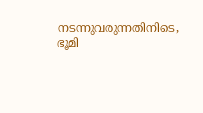നടന്നുവരുന്നതിനിടെ, ഭൂമി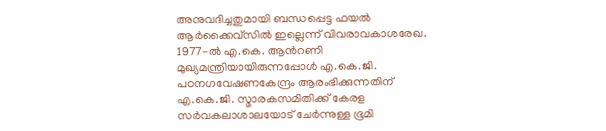അനുവദിച്ചതുമായി ബന്ധപ്പെട്ട ഫയൽ ആർക്കൈവ്‌സിൽ ഇല്ലെന്ന് വിവരാവകാശരേഖ. 1977-ൽ എ.കെ. ആൻറണി മുഖ്യമന്ത്രിയായിരുന്നപ്പോൾ എ.കെ.ജി. പഠനഗവേഷണകേന്ദ്രം ആരംഭിക്കുന്നതിന് എ.കെ.ജി. സ്മാരകസമിതിക്ക് കേരള സർവകലാശാലയോട് ചേർന്നുള്ള ഭൂമി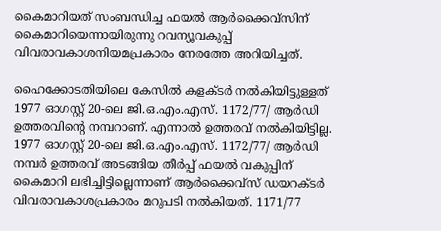കൈമാറിയത് സംബന്ധിച്ച ഫയൽ ആർക്കൈവ്‌സിന് കൈമാറിയെന്നായിരുന്നു റവന്യൂവകുപ്പ് വിവരാവകാശനിയമപ്രകാരം നേരത്തേ അറിയിച്ചത്.

ഹൈക്കോടതിയിലെ കേസിൽ കളക്ടർ നൽകിയിട്ടുള്ളത് 1977 ഓഗസ്റ്റ്‌ 20-ലെ ജി.ഒ.എം.എസ്. 1172/77/ ആർഡി ഉത്തരവിന്റെ നമ്പറാണ്. എന്നാൽ ഉത്തരവ് നൽകിയിട്ടില്ല. 1977 ഓഗസ്റ്റ്‌ 20-ലെ ജി.ഒ.എം.എസ്. 1172/77/ ആർഡി നമ്പർ ഉത്തരവ് അടങ്ങിയ തീർപ്പ് ഫയൽ വകുപ്പിന് കൈമാറി ലഭിച്ചിട്ടില്ലെന്നാണ് ആർക്കൈവ്‌സ് ഡയറക്ടർ വിവരാവകാശപ്രകാരം മറുപടി നൽകിയത്. 1171/77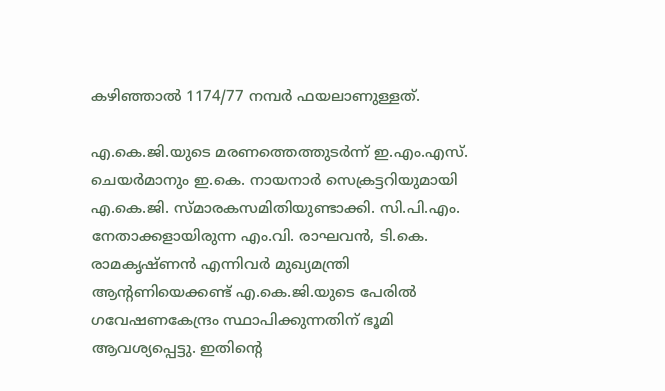കഴിഞ്ഞാൽ 1174/77 നമ്പർ ഫയലാണുള്ളത്.

എ.കെ.ജി.യുടെ മരണത്തെത്തുടർന്ന് ഇ.എം.എസ്. ചെയർമാനും ഇ.കെ. നായനാർ സെക്രട്ടറിയുമായി എ.കെ.ജി. സ്മാരകസമിതിയുണ്ടാക്കി. സി.പി.എം. നേതാക്കളായിരുന്ന എം.വി. രാഘവൻ, ടി.കെ. രാമകൃഷ്ണൻ എന്നിവർ മുഖ്യമന്ത്രി ആന്റണിയെക്കണ്ട് എ.കെ.ജി.യുടെ പേരിൽ ഗവേഷണകേന്ദ്രം സ്ഥാപിക്കുന്നതിന് ഭൂമി ആവശ്യപ്പെട്ടു. ഇതിന്റെ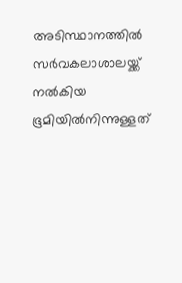അടിസ്ഥാനത്തിൽ സർവകലാശാലയ്ക്ക് നൽകിയ ഭൂമിയിൽനിന്നുള്ളത്‌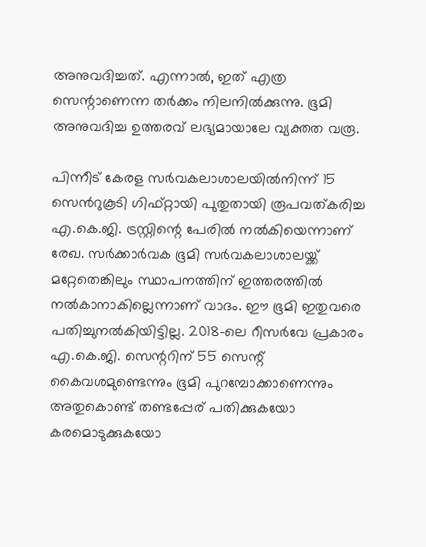അനുവദിച്ചത്. എന്നാൽ, ഇത് എത്ര സെന്റാണെന്ന തർക്കം നിലനിൽക്കുന്നു. ഭൂമി അനുവദിച്ച ഉത്തരവ് ലഭ്യമായാലേ വ്യക്തത വരൂ.

പിന്നീട് കേരള സർവകലാശാലയിൽനിന്ന് 15 സെൻറുകൂടി ഗിഫ്റ്റായി പുതുതായി രൂപവത്കരിച്ച എ.കെ.ജി. ട്രസ്റ്റിന്റെ പേരിൽ നൽകിയെന്നാണ് രേഖ. സർക്കാർവക ഭൂമി സർവകലാശാലയ്ക്ക് മറ്റേതെങ്കിലും സ്ഥാപനത്തിന് ഇത്തരത്തിൽ നൽകാനാകില്ലെന്നാണ് വാദം. ഈ ഭൂമി ഇതുവരെ പതിച്ചുനൽകിയിട്ടില്ല. 2018-ലെ റീസർവേ പ്രകാരം എ.കെ.ജി. സെന്ററിന് 55 സെന്റ് കൈവശമുണ്ടെന്നും ഭൂമി പുറമ്പോക്കാണെന്നും അതുകൊണ്ട് തണ്ടപ്പേര് പതിക്കുകയോ കരമൊടുക്കുകയോ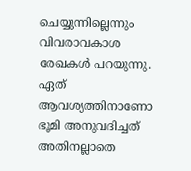ചെയ്യുന്നില്ലെന്നും വിവരാവകാശ രേഖകൾ പറയുന്നു. ഏത് ആവശ്യത്തിനാണോ ഭൂമി അനുവദിച്ചത് അതിനല്ലാതെ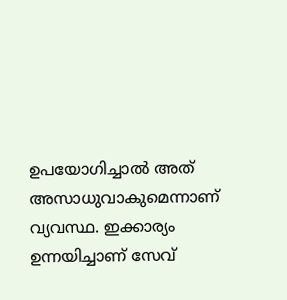ഉപയോഗിച്ചാൽ അത് അസാധുവാകുമെന്നാണ് വ്യവസ്ഥ. ഇക്കാര്യം ഉന്നയിച്ചാണ് സേവ്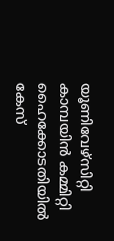യൂണിവേഴ്‌സിറ്റി കാമ്പയിൻ കമ്മിറ്റി ഹൈക്കോടതിയിൽ കേസ്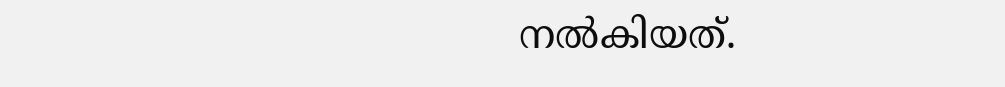നൽകിയത്.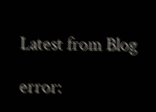Latest from Blog

error: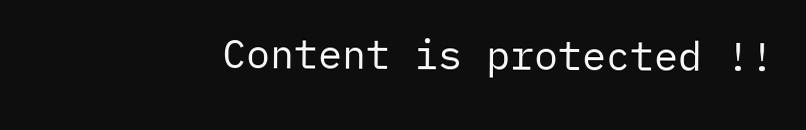Content is protected !!